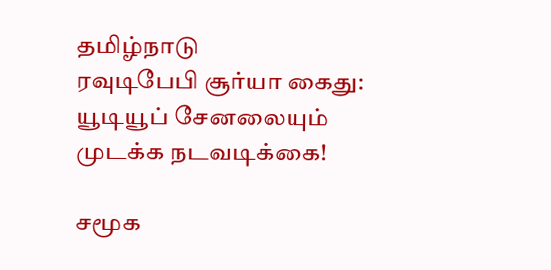தமிழ்நாடு
ரவுடிபேபி சூர்யா கைது: யூடியூப் சேனலையும் முடக்க நடவடிக்கை!

சமூக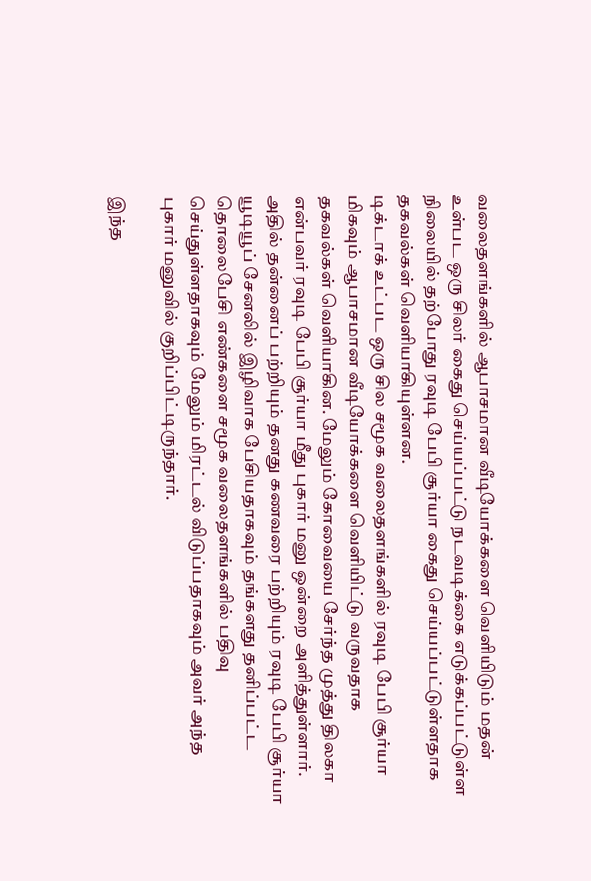வலைதளங்களில் ஆபாசமான வீடியோக்களை வெளியிடும் மதன் உள்பட ஒரு சிலர் கைது செய்யப்பட்டு நடவடிக்கை எடுக்கப்பட்டுள்ள நிலையில் தற்போது ரவுடி பேபி சூர்யா கைது செய்யப்பட்டுள்ளதாக தகவல்கள் வெளியாகியுள்ளன.
டிக்டாக் உட்பட ஒரு சில சமூக வலைதளங்களில் ரவுடி பேபி சூர்யா மிகவும் ஆபாசமான வீடியோக்களை வெளியிட்டு வருவதாக தகவல்கள் வெளியாகின. மேலும் கோவையை சேர்ந்த முத்து திலகா என்பவர் ரவுடி பேபி சூர்யா மீது புகார் மனு ஒன்றை அளித்துள்ளார். அதில் தன்னைப் பற்றியும் தனது கணவரை பற்றியும் ரவுடி பேபி சூர்யா யூடியூப் சேனலில் இழிவாக பேசியதாகவும் தங்களது தனிப்பட்ட தொலைபேசி எண்களை சமூக வலைதளங்களில் பதிவு செய்துள்ளதாகவும் மேலும் மிரட்டல் விடுப்பதாகவும் அவர் அந்த புகார் மனுவில் குறிப்பிட்டிருந்தார்.

இந்த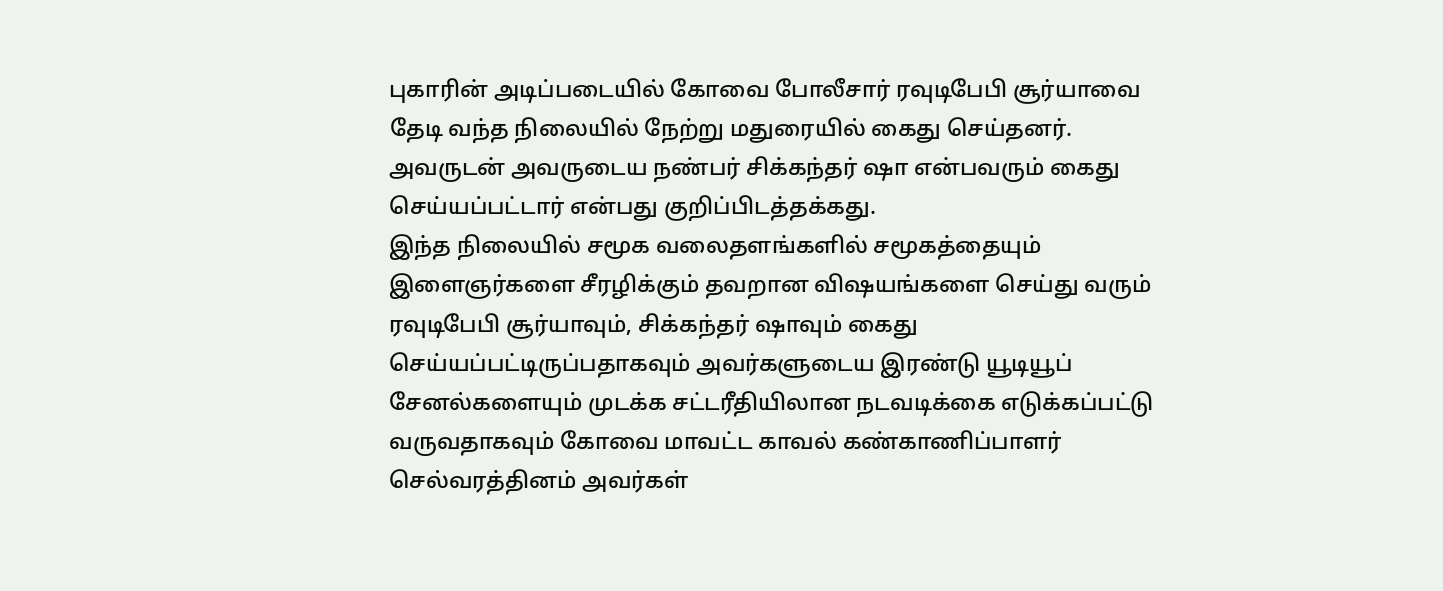புகாரின் அடிப்படையில் கோவை போலீசார் ரவுடிபேபி சூர்யாவை தேடி வந்த நிலையில் நேற்று மதுரையில் கைது செய்தனர். அவருடன் அவருடைய நண்பர் சிக்கந்தர் ஷா என்பவரும் கைது செய்யப்பட்டார் என்பது குறிப்பிடத்தக்கது.
இந்த நிலையில் சமூக வலைதளங்களில் சமூகத்தையும் இளைஞர்களை சீரழிக்கும் தவறான விஷயங்களை செய்து வரும் ரவுடிபேபி சூர்யாவும், சிக்கந்தர் ஷாவும் கைது செய்யப்பட்டிருப்பதாகவும் அவர்களுடைய இரண்டு யூடியூப் சேனல்களையும் முடக்க சட்டரீதியிலான நடவடிக்கை எடுக்கப்பட்டு வருவதாகவும் கோவை மாவட்ட காவல் கண்காணிப்பாளர் செல்வரத்தினம் அவர்கள்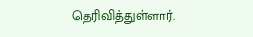தெரிவித்துள்ளார்.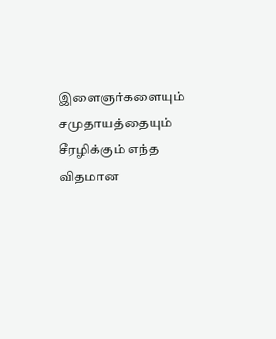இளைஞர்களையும் சமுதாயத்தையும் சீரழிக்கும் எந்த விதமான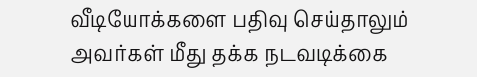வீடியோக்களை பதிவு செய்தாலும் அவர்கள் மீது தக்க நடவடிக்கை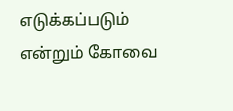எடுக்கப்படும் என்றும் கோவை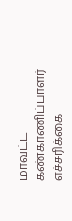மாவட்ட கண்காணிப்பாளர் எச்சரிக்கை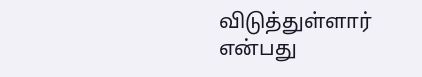விடுத்துள்ளார் என்பது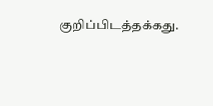குறிப்பிடத்தக்கது.